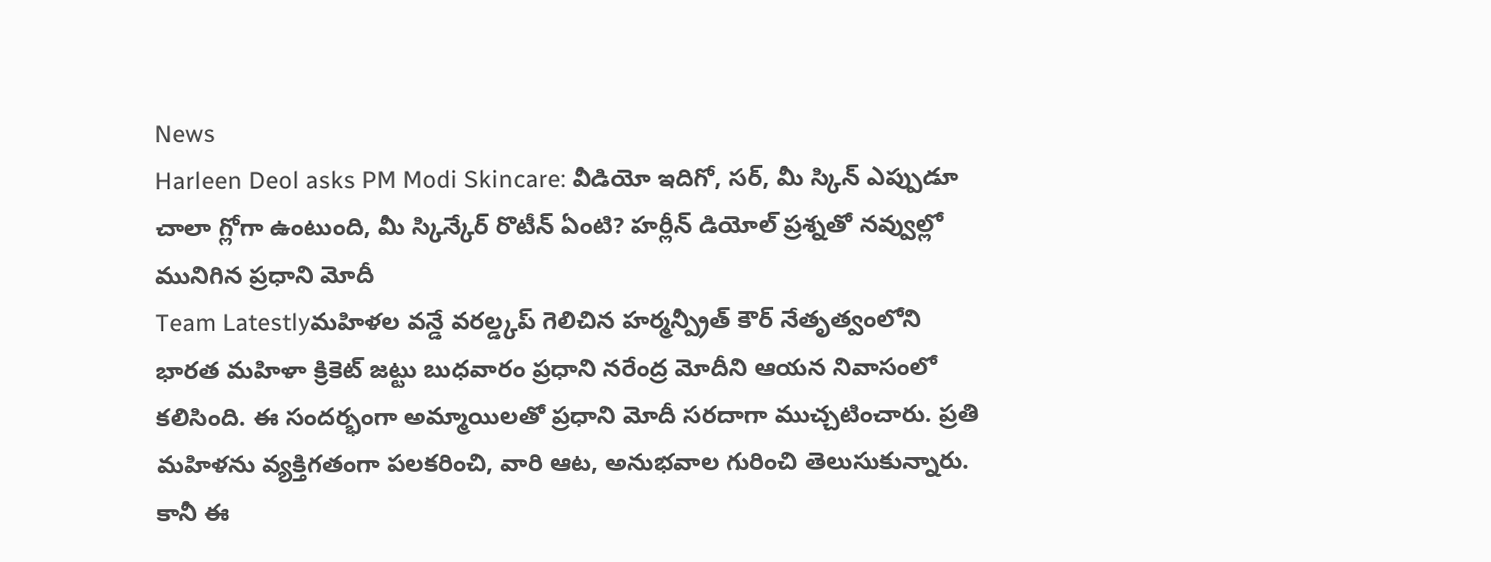News
Harleen Deol asks PM Modi Skincare: వీడియో ఇదిగో, సర్, మీ స్కిన్ ఎప్పుడూ చాలా గ్లోగా ఉంటుంది, మీ స్కిన్కేర్ రొటీన్ ఏంటి? హర్లీన్ డియోల్ ప్రశ్నతో నవ్వుల్లో మునిగిన ప్రధాని మోదీ
Team Latestlyమహిళల వన్డే వరల్డ్కప్ గెలిచిన హర్మన్ప్రీత్ కౌర్ నేతృత్వంలోని భారత మహిళా క్రికెట్ జట్టు బుధవారం ప్రధాని నరేంద్ర మోదీని ఆయన నివాసంలో కలిసింది. ఈ సందర్భంగా అమ్మాయిలతో ప్రధాని మోదీ సరదాగా ముచ్చటించారు. ప్రతి మహిళను వ్యక్తిగతంగా పలకరించి, వారి ఆట, అనుభవాల గురించి తెలుసుకున్నారు. కానీ ఈ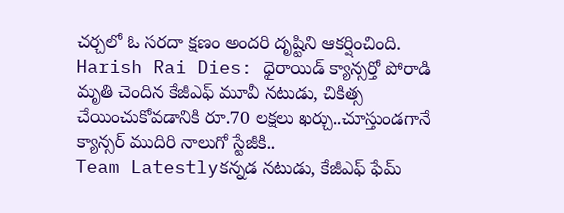చర్చలో ఓ సరదా క్షణం అందరి దృష్టిని ఆకర్షించింది.
Harish Rai Dies: ధైరాయిడ్ క్యాన్సర్తో పోరాడి మృతి చెందిన కేజీఎఫ్ మూవీ నటుడు, చికిత్స చేయించుకోవడానికి రూ.70 లక్షలు ఖర్చు..చూస్తుండగానే క్యాన్సర్ ముదిరి నాలుగో స్టేజీకి..
Team Latestlyకన్నడ నటుడు, కేజీఎఫ్ ఫేమ్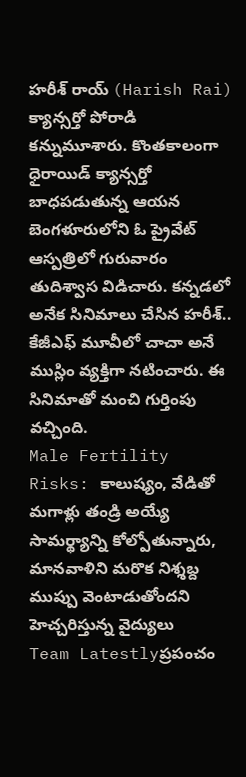హరీశ్ రాయ్ (Harish Rai) క్యాన్సర్తో పోరాడి కన్నుమూశారు. కొంతకాలంగా ధైరాయిడ్ క్యాన్సర్తో బాధపడుతున్న ఆయన బెంగళూరులోని ఓ ప్రైవేట్ ఆస్పత్రిలో గురువారం తుదిశ్వాస విడిచారు. కన్నడలో అనేక సినిమాలు చేసిన హరీశ్.. కేజీఎఫ్ మూవీలో చాచా అనే ముస్లిం వ్యక్తిగా నటించారు. ఈ సినిమాతో మంచి గుర్తింపు వచ్చింది.
Male Fertility Risks: కాలుష్యం, వేడితో మగాళ్లు తండ్రి అయ్యే సామర్థ్యాన్ని కోల్పోతున్నారు, మానవాళిని మరొక నిశ్శబ్ద ముప్పు వెంటాడుతోందని హెచ్చరిస్తున్న వైద్యులు
Team Latestlyప్రపంచం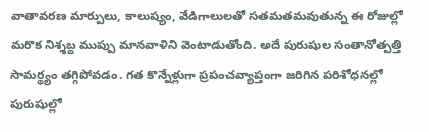వాతావరణ మార్పులు, కాలుష్యం, వేడిగాలులతో సతమతమవుతున్న ఈ రోజుల్లో మరొక నిశ్శబ్ద ముప్పు మానవాళిని వెంటాడుతోంది. అదే పురుషుల సంతానోత్పత్తి సామర్థ్యం తగ్గిపోవడం. గత కొన్నేళ్లుగా ప్రపంచవ్యాప్తంగా జరిగిన పరిశోధనల్లో పురుషుల్లో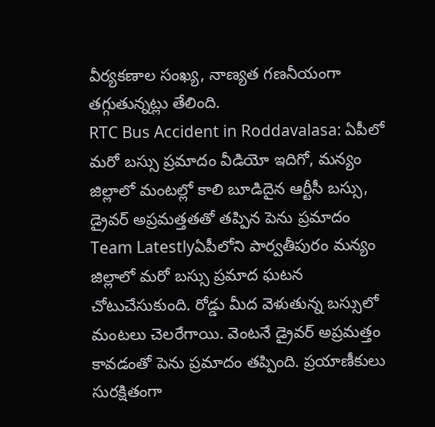వీర్యకణాల సంఖ్య, నాణ్యత గణనీయంగా తగ్గుతున్నట్లు తేలింది.
RTC Bus Accident in Roddavalasa: ఏపీలో మరో బస్సు ప్రమాదం వీడియో ఇదిగో, మన్యం జిల్లాలో మంటల్లో కాలి బూడిదైన ఆర్టీసీ బస్సు, డ్రైవర్ అప్రమత్తతతో తప్పిన పెను ప్రమాదం
Team Latestlyఏపీలోని పార్వతీపురం మన్యం జిల్లాలో మరో బస్సు ప్రమాద ఘటన చోటుచేసుకుంది. రోడ్డు మీద వెళుతున్న బస్సులో మంటలు చెలరేగాయి. వెంటనే డ్రైవర్ అప్రమత్తం కావడంతో పెను ప్రమాదం తప్పింది. ప్రయాణీకులు సురక్షితంగా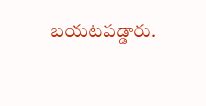బయటపడ్డారు.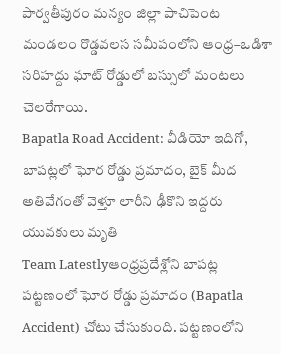పార్వతీపురం మన్యం జిల్లా పాచిపెంట మండలం రొడ్డవలస సమీపంలోని ఆంధ్ర–ఒడిశా సరిహద్దు ఘాట్ రోడ్డులో బస్సులో మంటలు చెలరేగాయి.
Bapatla Road Accident: వీడియో ఇదిగో, బాపట్లలో ఘోర రోడ్డు ప్రమాదం, బైక్ మీద అతివేగంతో వెళ్తూ లారీని ఢీకొని ఇద్దరు యువకులు మృతి
Team Latestlyఆంధ్రప్రదేశ్లోని బాపట్ల పట్టణంలో ఘోర రోడ్డు ప్రమాదం (Bapatla Accident) చోటు చేసుకుంది. పట్టణంలోని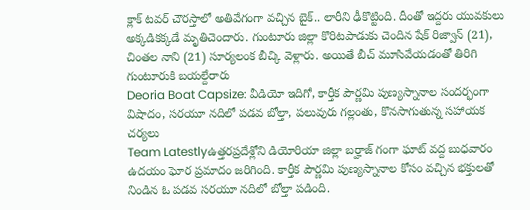క్లాక్ టవర్ చౌరస్తాలో అతివేగంగా వచ్చిన బైక్.. లారీని ఢీకొట్టింది. దీంతో ఇద్దరు యువకులు అక్కడికక్కడే మృతిచెందారు. గుంటూరు జిల్లా కొరిటపాడుకు చెందిన షేక్ రిజ్వాన్ (21), చింతల నాని (21) సూర్యలంక బీచ్కి వెళ్లారు. అయితే బీచ్ మూసివేయడంతో తిరిగి గుంటూరుకి బయల్దేరారు
Deoria Boat Capsize: వీడియో ఇదిగో, కార్తీక పౌర్ణమి పుణ్యస్నానాల సందర్భంగా విషాదం, సరయూ నదిలో పడవ బోల్తా, పలువురు గల్లంతు, కొనసాగుతున్న సహాయక చర్యలు
Team Latestlyఉత్తరప్రదేశ్లోని డియోరియా జిల్లా బర్హాజ్ గంగా ఘాట్ వద్ద బుధవారం ఉదయం ఘోర ప్రమాదం జరిగింది. కార్తీక పౌర్ణమి పుణ్యస్నానాల కోసం వచ్చిన భక్తులతో నిండిన ఓ పడవ సరయూ నదిలో బోల్తా పడింది.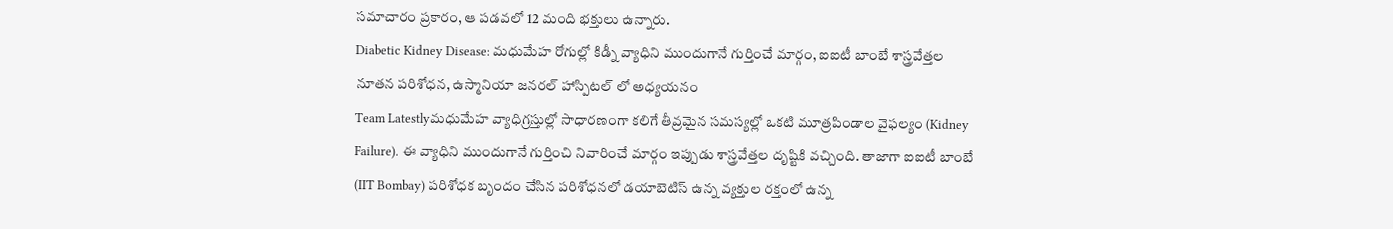సమాచారం ప్రకారం, ఆ పడవలో 12 మంది భక్తులు ఉన్నారు.
Diabetic Kidney Disease: మధుమేహ రోగుల్లో కిడ్నీ వ్యాధిని ముందుగానే గుర్తించే మార్గం, ఐఐటీ బాంబే శాస్త్రవేత్తల నూతన పరిశోధన, ఉస్మానియా జనరల్ హాస్పిటల్ లో అధ్యయనం
Team Latestlyమధుమేహ వ్యాధిగ్రస్తుల్లో సాధారణంగా కలిగే తీవ్రమైన సమస్యల్లో ఒకటి మూత్రపిండాల వైఫల్యం (Kidney Failure). ఈ వ్యాధిని ముందుగానే గుర్తించి నివారించే మార్గం ఇప్పుడు శాస్త్రవేత్తల దృష్టికి వచ్చింది. తాజాగా ఐఐటీ బాంబే (IIT Bombay) పరిశోధక బృందం చేసిన పరిశోధనలో డయాబెటిస్ ఉన్న వ్యక్తుల రక్తంలో ఉన్న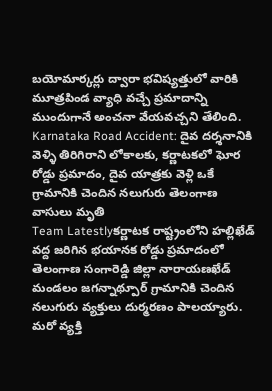బయోమార్కర్లు ద్వారా భవిష్యత్తులో వారికి మూత్రపిండ వ్యాధి వచ్చే ప్రమాదాన్ని ముందుగానే అంచనా వేయవచ్చని తేలింది.
Karnataka Road Accident: దైవ దర్శనానికి వెళ్ళి తిరిగిరాని లోకాలకు, కర్ణాటకలో ఘోర రోడ్డు ప్రమాదం, దైవ యాత్రకు వెళ్లి ఒకే గ్రామానికి చెందిన నలుగురు తెలంగాణ వాసులు మృతి
Team Latestlyకర్ణాటక రాష్ట్రంలోని హల్లిఖేడ్ వద్ద జరిగిన భయానక రోడ్డు ప్రమాదంలో తెలంగాణ సంగారెడ్డి జిల్లా నారాయణఖేడ్ మండలం జగన్నాథ్పూర్ గ్రామానికి చెందిన నలుగురు వ్యక్తులు దుర్మరణం పాలయ్యారు. మరో వ్యక్తి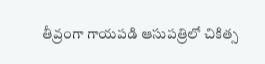తీవ్రంగా గాయపడి ఆసుపత్రిలో చికిత్స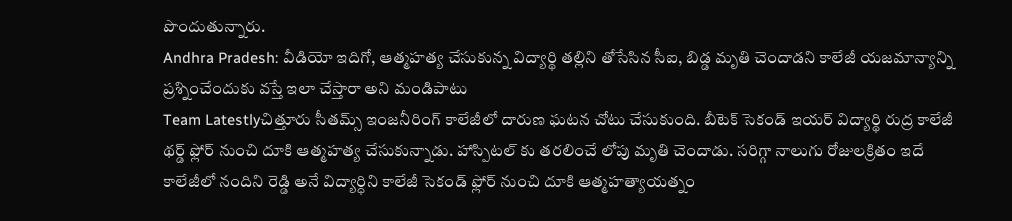పొందుతున్నారు.
Andhra Pradesh: వీడియో ఇదిగో, ఆత్మహత్య చేసుకున్న విద్యార్థి తల్లిని తోసేసిన సీఐ, బిడ్డ మృతి చెందాడని కాలేజీ యజమాన్యాన్ని ప్రశ్నించేందుకు వస్తే ఇలా చేస్తారా అని మండిపాటు
Team Latestlyచిత్తూరు సీతమ్స్ ఇంజనీరింగ్ కాలేజీలో దారుణ ఘటన చోటు చేసుకుంది. బీటెక్ సెకండ్ ఇయర్ విద్యార్థి రుద్ర కాలేజీ థర్డ్ ఫ్లోర్ నుంచి దూకి ఆత్మహత్య చేసుకున్నాడు. హాస్పిటల్ కు తరలించే లోపు మృతి చెందాడు. సరిగ్గా నాలుగు రోజులక్రితం ఇదే కాలేజీలో నందిని రెడ్డి అనే విద్యార్ధిని కాలేజీ సెకండ్ ఫ్లోర్ నుంచి దూకి ఆత్మహత్యాయత్నం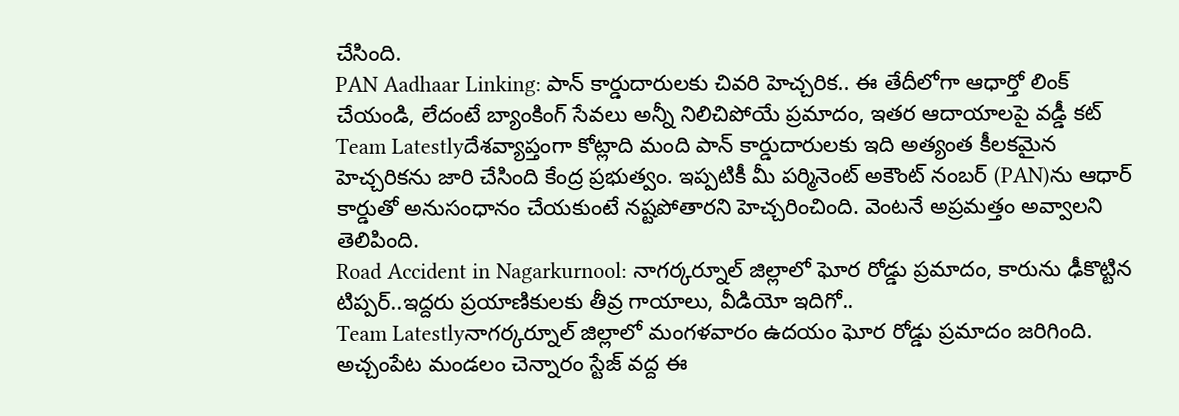చేసింది.
PAN Aadhaar Linking: పాన్ కార్డుదారులకు చివరి హెచ్చరిక.. ఈ తేదీలోగా ఆధార్తో లింక్ చేయండి, లేదంటే బ్యాంకింగ్ సేవలు అన్నీ నిలిచిపోయే ప్రమాదం, ఇతర ఆదాయాలపై వడ్డీ కట్
Team Latestlyదేశవ్యాప్తంగా కోట్లాది మంది పాన్ కార్డుదారులకు ఇది అత్యంత కీలకమైన హెచ్చరికను జారి చేసింది కేంద్ర ప్రభుత్వం. ఇప్పటికీ మీ పర్మినెంట్ అకౌంట్ నంబర్ (PAN)ను ఆధార్ కార్డుతో అనుసంధానం చేయకుంటే నష్టపోతారని హెచ్చరించింది. వెంటనే అప్రమత్తం అవ్వాలని తెలిపింది.
Road Accident in Nagarkurnool: నాగర్కర్నూల్ జిల్లాలో ఘోర రోడ్డు ప్రమాదం, కారును ఢీకొట్టిన టిప్పర్..ఇద్దరు ప్రయాణికులకు తీవ్ర గాయాలు, వీడియో ఇదిగో..
Team Latestlyనాగర్కర్నూల్ జిల్లాలో మంగళవారం ఉదయం ఘోర రోడ్డు ప్రమాదం జరిగింది. అచ్చంపేట మండలం చెన్నారం స్టేజ్ వద్ద ఈ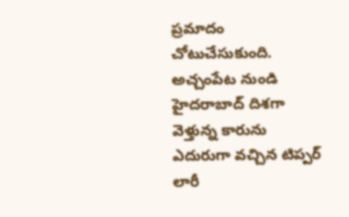ప్రమాదం చోటుచేసుకుంది. అచ్చంపేట నుండి హైదరాబాద్ దిశగా వెళ్తున్న కారును ఎదురుగా వచ్చిన టిప్పర్ లారీ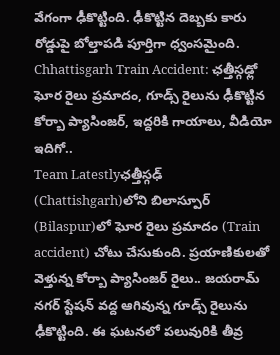వేగంగా ఢీకొట్టింది. ఢీకొట్టిన దెబ్బకు కారు రోడ్డుపై బోల్తాపడి పూర్తిగా ధ్వంసమైంది.
Chhattisgarh Train Accident: ఛత్తీస్గఢ్లో ఘోర రైలు ప్రమాదం, గూడ్స్ రైలును ఢీకొట్టిన కోర్బా ప్యాసింజర్, ఇద్దరికి గాయాలు, వీడియో ఇదిగో..
Team Latestlyఛత్తీస్గఢ్ (Chattishgarh)లోని బిలాస్పూర్ (Bilaspur)లో ఘోర రైలు ప్రమాదం (Train accident) చోటు చేసుకుంది. ప్రయాణికులతో వెళ్తున్న కోర్బా ప్యాసింజర్ రైలు.. జయరామ్ నగర్ స్టేషన్ వద్ద ఆగివున్న గూడ్స్ రైలును ఢీకొట్టింది. ఈ ఘటనలో పలువురికి తీవ్ర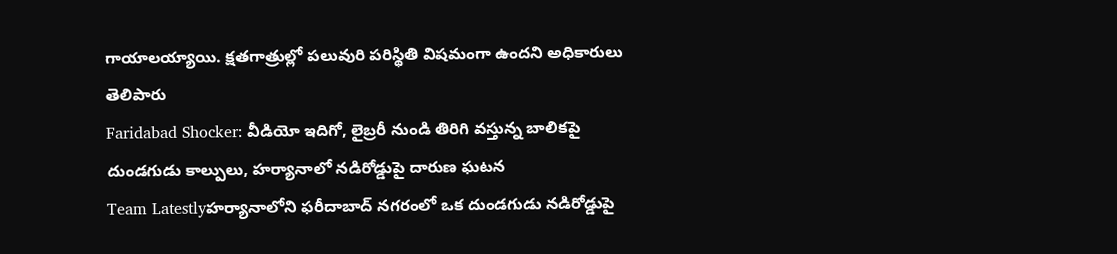గాయాలయ్యాయి. క్షతగాత్రుల్లో పలువురి పరిస్థితి విషమంగా ఉందని అధికారులు తెలిపారు
Faridabad Shocker: వీడియో ఇదిగో, లైబ్రరీ నుండి తిరిగి వస్తున్న బాలికపై దుండగుడు కాల్పులు, హర్యానాలో నడిరోడ్డుపై దారుణ ఘటన
Team Latestlyహర్యానాలోని ఫరీదాబాద్ నగరంలో ఒక దుండగుడు నడిరోడ్డుపై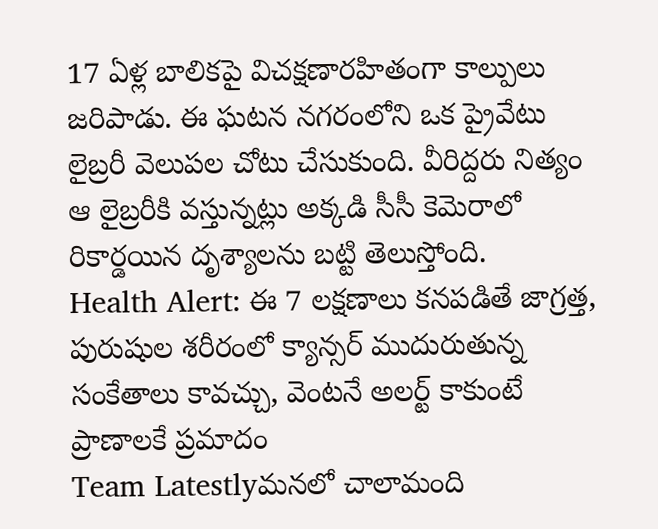17 ఏళ్ల బాలికపై విచక్షణారహితంగా కాల్పులు జరిపాడు. ఈ ఘటన నగరంలోని ఒక ప్రైవేటు లైబ్రరీ వెలుపల చోటు చేసుకుంది. వీరిద్దరు నిత్యం ఆ లైబ్రరీకి వస్తున్నట్లు అక్కడి సీసీ కెమెరాలో రికార్డయిన దృశ్యాలను బట్టి తెలుస్తోంది.
Health Alert: ఈ 7 లక్షణాలు కనపడితే జాగ్రత్త, పురుషుల శరీరంలో క్యాన్సర్ ముదురుతున్న సంకేతాలు కావచ్చు, వెంటనే అలర్ట్ కాకుంటే ప్రాణాలకే ప్రమాదం
Team Latestlyమనలో చాలామంది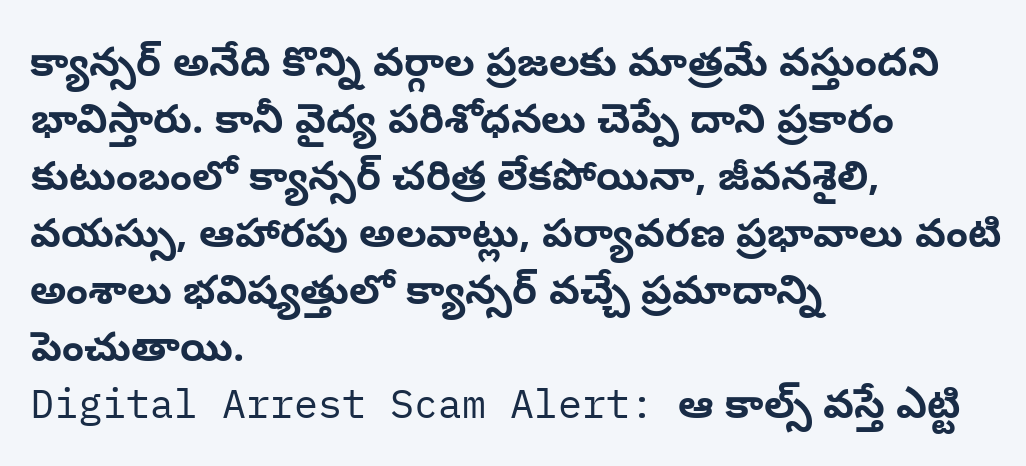క్యాన్సర్ అనేది కొన్ని వర్గాల ప్రజలకు మాత్రమే వస్తుందని భావిస్తారు. కానీ వైద్య పరిశోధనలు చెప్పే దాని ప్రకారం కుటుంబంలో క్యాన్సర్ చరిత్ర లేకపోయినా, జీవనశైలి, వయస్సు, ఆహారపు అలవాట్లు, పర్యావరణ ప్రభావాలు వంటి అంశాలు భవిష్యత్తులో క్యాన్సర్ వచ్చే ప్రమాదాన్ని పెంచుతాయి.
Digital Arrest Scam Alert: ఆ కాల్స్ వస్తే ఎట్టి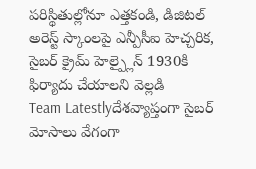పరిస్థితుల్లోనూ ఎత్తకండి, డిజిటల్ అరెస్ట్ స్కాంలపై ఎన్పీసీఐ హెచ్చరిక, సైబర్ క్రైమ్ హెల్ప్లైన్ 1930కి ఫిర్యాదు చేయాలని వెల్లడి
Team Latestlyదేశవ్యాప్తంగా సైబర్ మోసాలు వేగంగా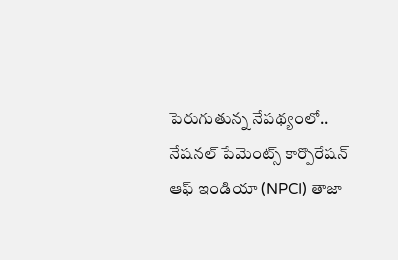పెరుగుతున్న నేపథ్యంలో.. నేషనల్ పేమెంట్స్ కార్పొరేషన్ ఆఫ్ ఇండియా (NPCI) తాజా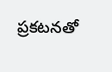ప్రకటనతో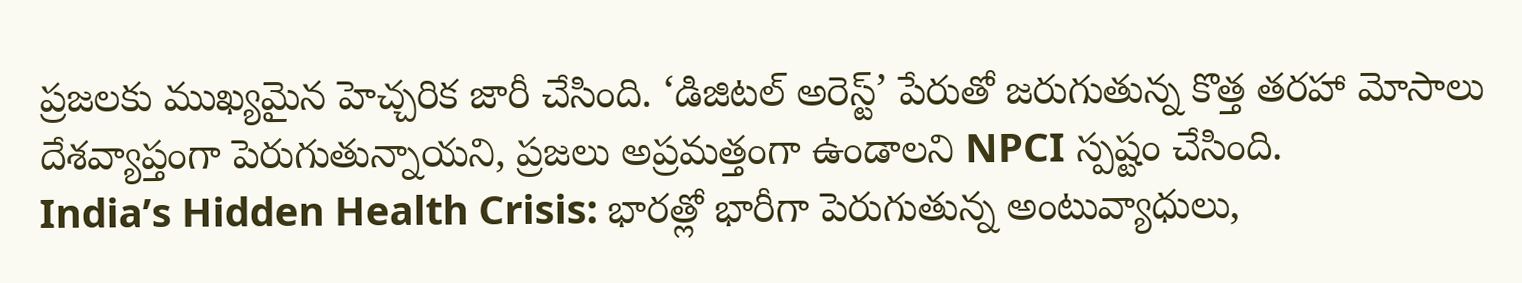ప్రజలకు ముఖ్యమైన హెచ్చరిక జారీ చేసింది. ‘డిజిటల్ అరెస్ట్’ పేరుతో జరుగుతున్న కొత్త తరహా మోసాలు దేశవ్యాప్తంగా పెరుగుతున్నాయని, ప్రజలు అప్రమత్తంగా ఉండాలని NPCI స్పష్టం చేసింది.
India’s Hidden Health Crisis: భారత్లో భారీగా పెరుగుతున్న అంటువ్యాధులు,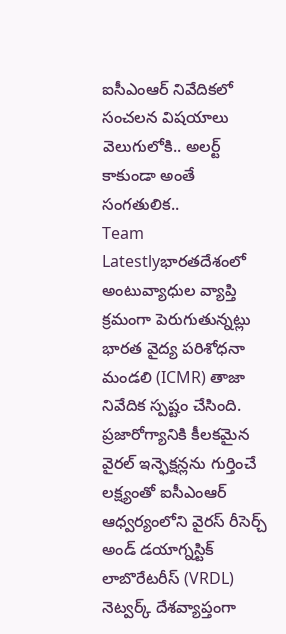ఐసీఎంఆర్ నివేదికలో సంచలన విషయాలు వెలుగులోకి.. అలర్ట్ కాకుండా అంతే సంగతులిక..
Team Latestlyభారతదేశంలో అంటువ్యాధుల వ్యాప్తి క్రమంగా పెరుగుతున్నట్లు భారత వైద్య పరిశోధనా మండలి (ICMR) తాజా నివేదిక స్పష్టం చేసింది. ప్రజారోగ్యానికి కీలకమైన వైరల్ ఇన్ఫెక్షన్లను గుర్తించే లక్ష్యంతో ఐసీఎంఆర్ ఆధ్వర్యంలోని వైరస్ రీసెర్చ్ అండ్ డయాగ్నస్టిక్ లాబొరేటరీస్ (VRDL) నెట్వర్క్ దేశవ్యాప్తంగా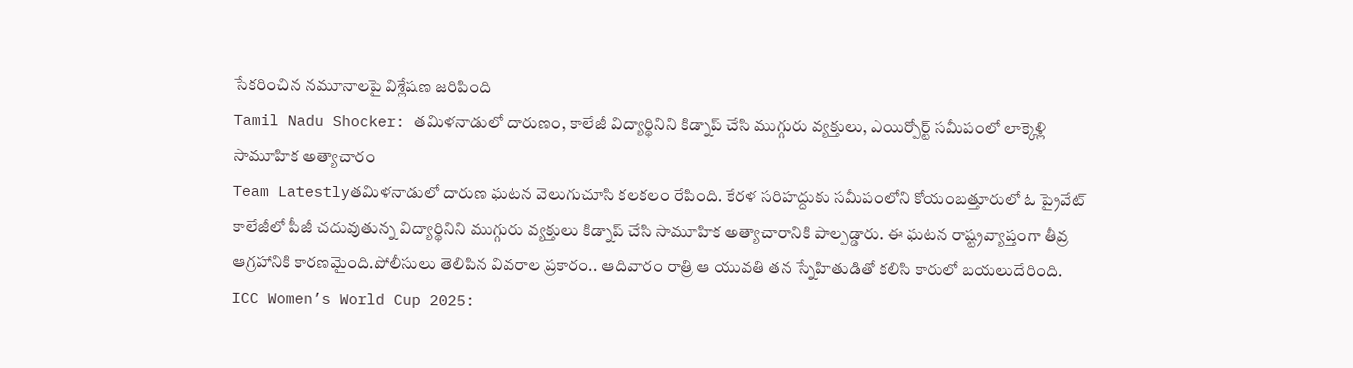సేకరించిన నమూనాలపై విశ్లేషణ జరిపింది
Tamil Nadu Shocker: తమిళనాడులో దారుణం, కాలేజీ విద్యార్థినిని కిడ్నాప్ చేసి ముగ్గురు వ్యక్తులు, ఎయిర్పోర్ట్ సమీపంలో లాక్కెళ్లి సామూహిక అత్యాచారం
Team Latestlyతమిళనాడులో దారుణ ఘటన వెలుగుచూసి కలకలం రేపింది. కేరళ సరిహద్దుకు సమీపంలోని కోయంబత్తూరులో ఓ ప్రైవేట్ కాలేజీలో పీజీ చదువుతున్న విద్యార్థినిని ముగ్గురు వ్యక్తులు కిడ్నాప్ చేసి సామూహిక అత్యాచారానికి పాల్పడ్డారు. ఈ ఘటన రాష్ట్రవ్యాప్తంగా తీవ్ర ఆగ్రహానికి కారణమైంది.పోలీసులు తెలిపిన వివరాల ప్రకారం.. ఆదివారం రాత్రి ఆ యువతి తన స్నేహితుడితో కలిసి కారులో బయలుదేరింది.
ICC Women’s World Cup 2025: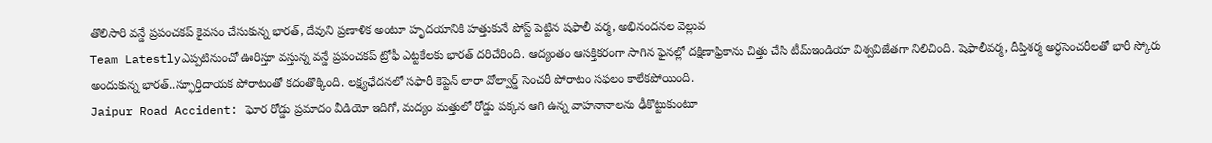తొలిసారి వన్డే ప్రపంచకప్ కైవసం చేసుకున్న భారత్, దేవుని ప్రణాళిక అంటూ హృదయానికి హత్తుకునే పోస్ట్ పెట్టిన షఫాలీ వర్మ, అభినందనల వెల్లువ
Team Latestlyఎప్పటినుంచో ఊరిస్తూ వస్తున్న వన్డే ప్రపంచకప్ ట్రోఫీ ఎట్టకేలకు భారత్ దరిచేరింది. ఆద్యంతం ఆసక్తికరంగా సాగిన ఫైనల్లో దక్షిణాఫ్రికాను చిత్తు చేసి టీమ్ఇండియా విశ్వవిజేతగా నిలిచింది. షెఫాలీవర్మ, దీప్తిశర్మ అర్ధసెంచరీలతో భారీ స్కోరు అందుకున్న భారత్..స్ఫూర్తిదాయక పోరాటంతో కదంతొక్కింది. లక్ష్యఛేదనలో సఫారీ కెప్టెన్ లారా వోల్వార్డ్ సెంచరీ పోరాటం సఫలం కాలేకపోయింది.
Jaipur Road Accident: ఘోర రోడ్డు ప్రమాదం వీడియో ఇదిగో, మద్యం మత్తులో రోడ్డు పక్కన ఆగి ఉన్న వాహనానాలను ఢీకొట్టుకుంటూ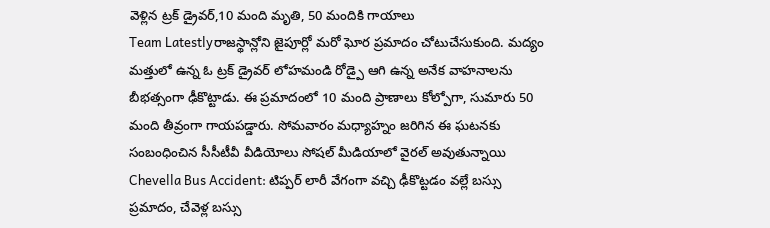వెళ్లిన ట్రక్ డ్రైవర్,10 మంది మృతి, 50 మందికి గాయాలు
Team Latestlyరాజస్థాన్లోని జైపూర్లో మరో ఘోర ప్రమాదం చోటుచేసుకుంది. మద్యం మత్తులో ఉన్న ఓ ట్రక్ డ్రైవర్ లోహమండి రోడ్పై ఆగి ఉన్న అనేక వాహనాలను బీభత్సంగా ఢీకొట్టాడు. ఈ ప్రమాదంలో 10 మంది ప్రాణాలు కోల్పోగా, సుమారు 50 మంది తీవ్రంగా గాయపడ్డారు. సోమవారం మధ్యాహ్నం జరిగిన ఈ ఘటనకు సంబంధించిన సీసీటీవీ వీడియోలు సోషల్ మీడియాలో వైరల్ అవుతున్నాయి
Chevella Bus Accident: టిప్పర్ లారీ వేగంగా వచ్చి ఢీకొట్టడం వల్లే బస్సు ప్రమాదం, చేవెళ్ల బస్సు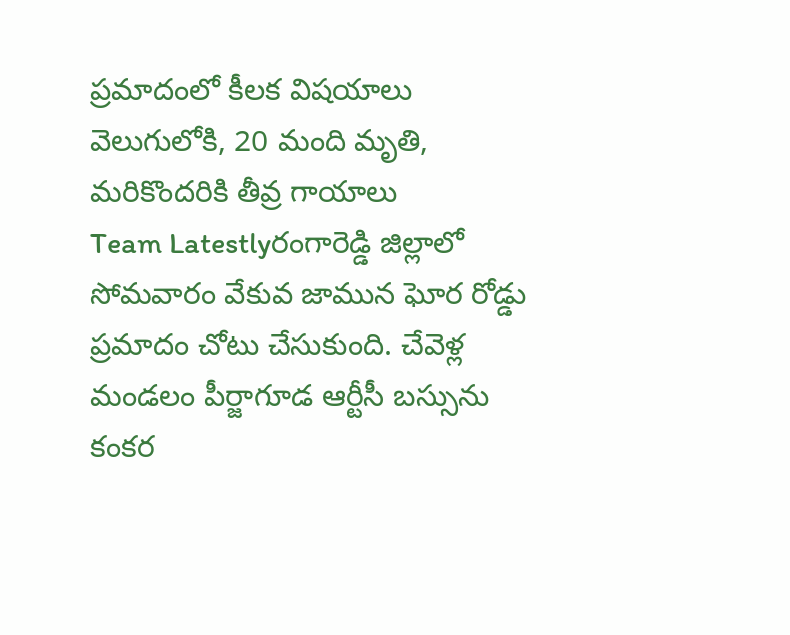ప్రమాదంలో కీలక విషయాలు వెలుగులోకి, 20 మంది మృతి, మరికొందరికి తీవ్ర గాయాలు
Team Latestlyరంగారెడ్డి జిల్లాలో సోమవారం వేకువ జామున ఘోర రోడ్డు ప్రమాదం చోటు చేసుకుంది. చేవెళ్ల మండలం పీర్జాగూడ ఆర్టీసీ బస్సును కంకర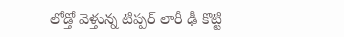లోడ్తో వెళ్తున్న టిప్పర్ లారీ ఢీ కొట్టి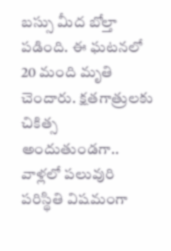బస్సు మీద బోల్తా పడింది. ఈ ఘటనలో 20 మంది మృతి చెందారు. క్షతగాత్రులకు చికిత్స అందుతుండగా.. వాళ్లలో పలువురి పరిస్థితి విషమంగా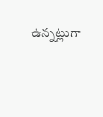ఉన్నట్లుగా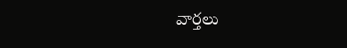వార్తలు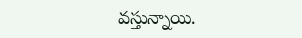వస్తున్నాయి.